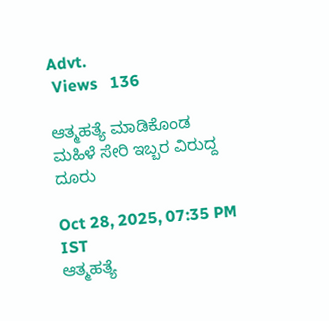Advt.
 Views   136

ಆತ್ಮಹತ್ಯೆ ಮಾಡಿಕೊಂಡ ಮಹಿಳೆ ಸೇರಿ ಇಬ್ಬರ ವಿರುದ್ದ ದೂರು

Oct 28, 2025, 07:35 PM IST
ಆತ್ಮಹತ್ಯೆ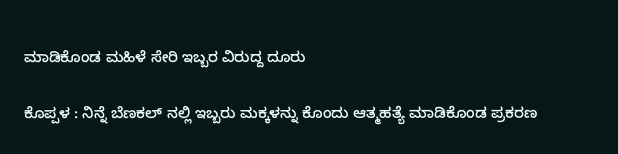ಮಾಡಿಕೊಂಡ ಮಹಿಳೆ ಸೇರಿ ಇಬ್ಬರ ವಿರುದ್ದ ದೂರು

ಕೊಪ್ಪಳ : ನಿನ್ನೆ ಬೆಣಕಲ್ ನಲ್ಲಿ ಇಬ್ಬರು ಮಕ್ಕಳನ್ನು ಕೊಂದು ಆತ್ಮಹತ್ಯೆ ಮಾಡಿಕೊಂಡ ಪ್ರಕರಣ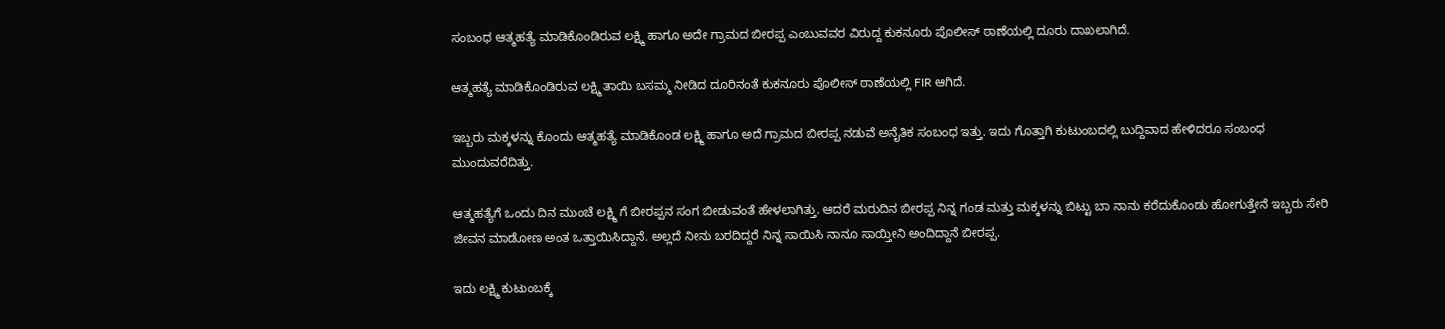ಸಂಬಂಧ ಆತ್ಮಹತ್ಯೆ ಮಾಡಿಕೊಂಡಿರುವ ಲಕ್ಷ್ಮಿ ಹಾಗೂ ಅದೇ ಗ್ರಾಮದ ಬೀರಪ್ಪ ಎಂಬುವವರ ವಿರುದ್ದ ಕುಕನೂರು ಪೊಲೀಸ್ ಠಾಣೆಯಲ್ಲಿ ದೂರು ದಾಖಲಾಗಿದೆ.

ಆತ್ಮಹತ್ಯೆ ಮಾಡಿಕೊಂಡಿರುವ ಲಕ್ಷ್ಮಿ ತಾಯಿ ಬಸಮ್ಮ ನೀಡಿದ ದೂರಿನಂತೆ ಕುಕನೂರು ಪೊಲೀಸ್ ಠಾಣೆಯಲ್ಲಿ FIR ಆಗಿದೆ.

ಇಬ್ಬರು ಮಕ್ಕಳನ್ನು ಕೊಂದು ಆತ್ಮಹತ್ಯೆ ಮಾಡಿಕೊಂಡ ಲಕ್ಷ್ಮಿ ಹಾಗೂ ಅದೆ ಗ್ರಾಮದ ಬೀರಪ್ಪ ನಡುವೆ ಅನೈತಿಕ ಸಂಬಂಧ ಇತ್ತು. ಇದು ಗೊತ್ತಾಗಿ ಕುಟುಂಬದಲ್ಲಿ ಬುದ್ದಿವಾದ ಹೇಳಿದರೂ ಸಂಬಂಧ ಮುಂದುವರೆದಿತ್ತು.

ಆತ್ಮಹತ್ಯೆಗೆ ಒಂದು ದಿನ ಮುಂಚೆ ಲಕ್ಷ್ಮಿ ಗೆ ಬೀರಪ್ಪನ ಸಂಗ ಬೀಡುವಂತೆ ಹೇಳಲಾಗಿತ್ತು. ಆದರೆ ಮರುದಿನ ಬೀರಪ್ಪ ನಿನ್ನ ಗಂಡ ಮತ್ತು ಮಕ್ಕಳನ್ನು ಬಿಟ್ಟು ಬಾ ನಾನು ಕರೆದುಕೊಂಡು ಹೋಗುತ್ತೇನೆ ಇಬ್ಬರು ಸೇರಿ ಜೀವನ ಮಾಡೋಣ ಅಂತ ಒತ್ತಾಯಿಸಿದ್ದಾನೆ. ಅಲ್ಲದೆ ನೀನು ಬರದಿದ್ದರೆ ನಿನ್ನ ಸಾಯಿಸಿ ನಾನೂ ಸಾಯ್ತೀನಿ ಅಂದಿದ್ದಾನೆ ಬೀರಪ್ಪ.

ಇದು ಲಕ್ಷ್ಮಿ ಕುಟುಂಬಕ್ಕೆ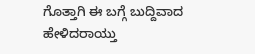ಗೊತ್ತಾಗಿ ಈ ಬಗ್ಗೆ ಬುದ್ದಿವಾದ ಹೇಳಿದರಾಯ್ತು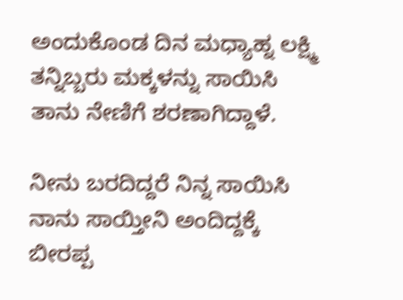ಅಂದುಕೊಂಡ ದಿನ ಮಧ್ಯಾಹ್ನ ಲಕ್ಷ್ಮಿ ತನ್ನಿಬ್ಬರು ಮಕ್ಕಳನ್ನು ಸಾಯಿಸಿ ತಾನು ನೇಣಿಗೆ ಶರಣಾಗಿದ್ದಾಳೆ.

ನೀನು ಬರದಿದ್ದರೆ ನಿನ್ನ ಸಾಯಿಸಿ ನಾನು ಸಾಯ್ತೀನಿ ಅಂದಿದ್ದಕ್ಕೆ ಬೀರಪ್ಪ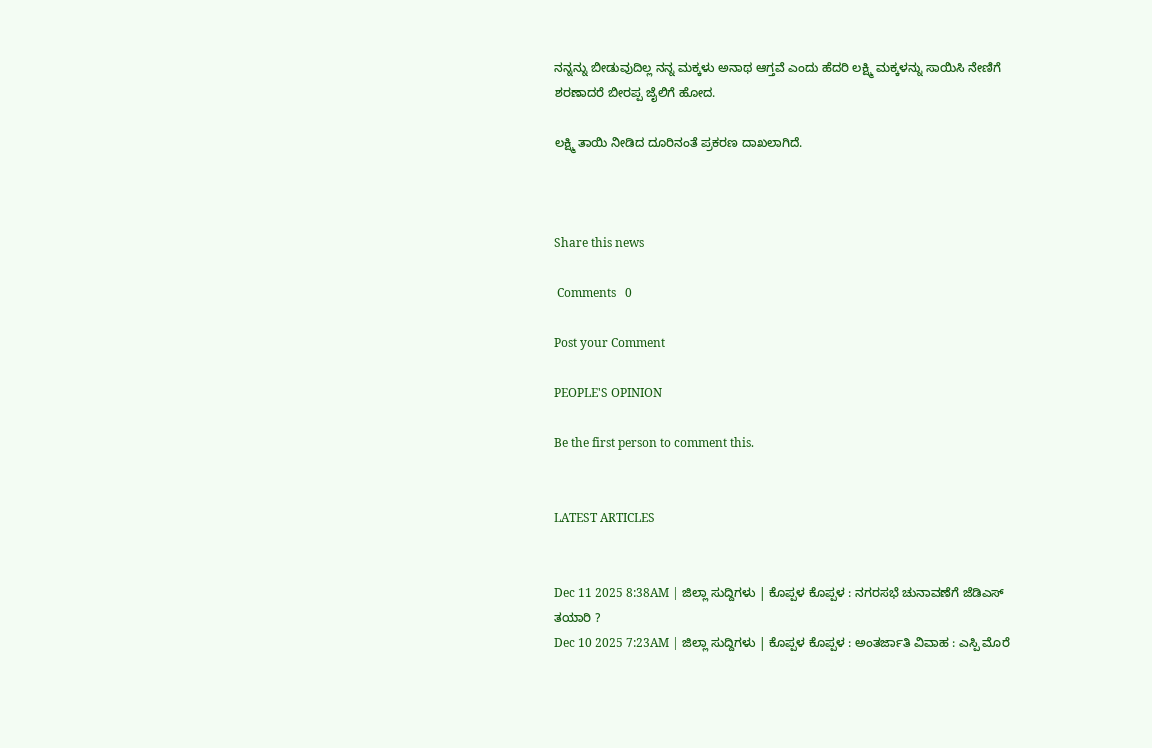ನನ್ನನ್ನು ಬೀಡುವುದಿಲ್ಲ ನನ್ನ ಮಕ್ಕಳು ಅನಾಥ ಆಗ್ತವೆ ಎಂದು ಹೆದರಿ ಲಕ್ಷ್ಮಿ ಮಕ್ಕಳನ್ನು ಸಾಯಿಸಿ ನೇಣಿಗೆ ಶರಣಾದರೆ ಬೀರಪ್ಪ ಜೈಲಿಗೆ ಹೋದ.

ಲಕ್ಷ್ಮಿ ತಾಯಿ ನೀಡಿದ ದೂರಿನಂತೆ ಪ್ರಕರಣ ದಾಖಲಾಗಿದೆ.



Share this news

 Comments   0

Post your Comment

PEOPLE'S OPINION

Be the first person to comment this.


LATEST ARTICLES


Dec 11 2025 8:38AM | ಜಿಲ್ಲಾ ಸುದ್ದಿಗಳು | ಕೊಪ್ಪಳ ಕೊಪ್ಪಳ : ನಗರಸಭೆ ಚುನಾವಣೆಗೆ ಜೆಡಿಎಸ್ ತಯಾರಿ ?
Dec 10 2025 7:23AM | ಜಿಲ್ಲಾ ಸುದ್ದಿಗಳು | ಕೊಪ್ಪಳ ಕೊಪ್ಪಳ : ಅಂತರ್ಜಾತಿ ವಿವಾಹ : ಎಸ್ಪಿ ಮೊರೆ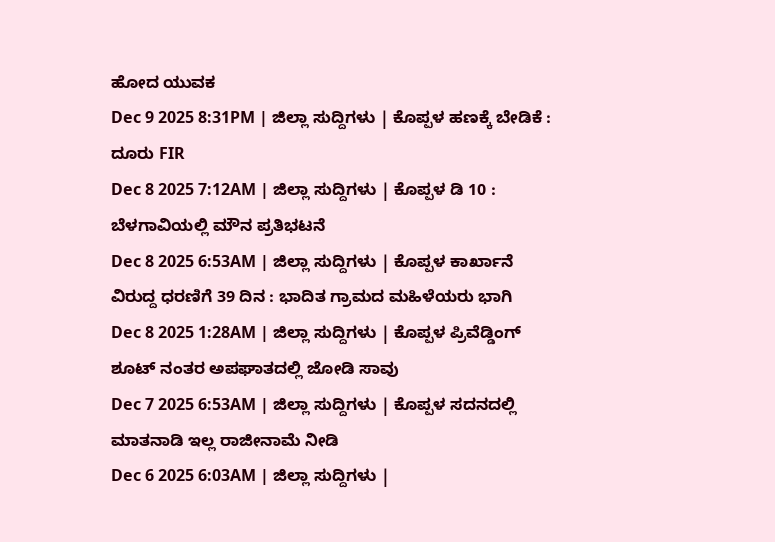ಹೋದ ಯುವಕ
Dec 9 2025 8:31PM | ಜಿಲ್ಲಾ ಸುದ್ದಿಗಳು | ಕೊಪ್ಪಳ ಹಣಕ್ಕೆ ಬೇಡಿಕೆ : ದೂರು FIR
Dec 8 2025 7:12AM | ಜಿಲ್ಲಾ ಸುದ್ದಿಗಳು | ಕೊಪ್ಪಳ ಡಿ 10 : ಬೆಳಗಾವಿಯಲ್ಲಿ ಮೌನ ಪ್ರತಿಭಟನೆ
Dec 8 2025 6:53AM | ಜಿಲ್ಲಾ ಸುದ್ದಿಗಳು | ಕೊಪ್ಪಳ ಕಾರ್ಖಾನೆ ವಿರುದ್ದ ಧರಣಿಗೆ 39 ದಿನ : ಭಾದಿತ ಗ್ರಾಮದ ಮಹಿಳೆಯರು ಭಾಗಿ
Dec 8 2025 1:28AM | ಜಿಲ್ಲಾ ಸುದ್ದಿಗಳು | ಕೊಪ್ಪಳ ಪ್ರಿವೆಡ್ಡಿಂಗ್ ಶೂಟ್ ನಂತರ ಅಪಘಾತದಲ್ಲಿ ಜೋಡಿ ಸಾವು
Dec 7 2025 6:53AM | ಜಿಲ್ಲಾ ಸುದ್ದಿಗಳು | ಕೊಪ್ಪಳ ಸದನದಲ್ಲಿ ಮಾತನಾಡಿ ಇಲ್ಲ ರಾಜೀನಾಮೆ ನೀಡಿ
Dec 6 2025 6:03AM | ಜಿಲ್ಲಾ ಸುದ್ದಿಗಳು |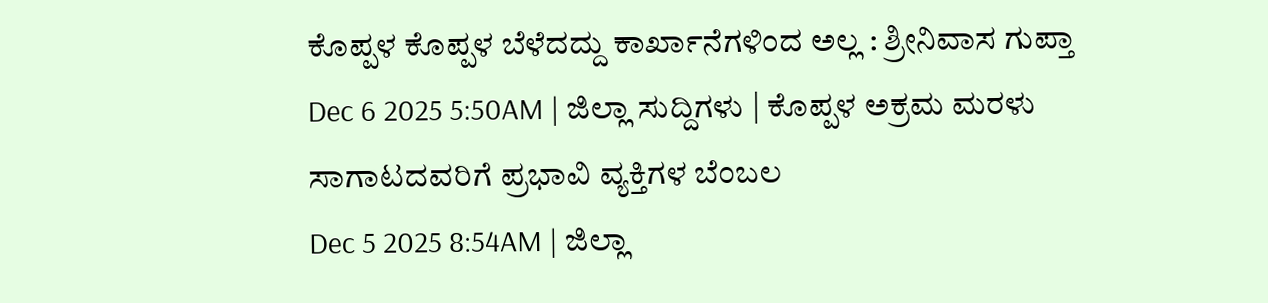ಕೊಪ್ಪಳ ಕೊಪ್ಪಳ ಬೆಳೆದದ್ದು ಕಾರ್ಖಾನೆಗಳಿಂದ ಅಲ್ಲ : ಶ್ರೀನಿವಾಸ ಗುಪ್ತಾ
Dec 6 2025 5:50AM | ಜಿಲ್ಲಾ ಸುದ್ದಿಗಳು | ಕೊಪ್ಪಳ ಅಕ್ರಮ ಮರಳು ಸಾಗಾಟದವರಿಗೆ ಪ್ರಭಾವಿ ವ್ಯಕ್ತಿಗಳ ಬೆಂಬಲ
Dec 5 2025 8:54AM | ಜಿಲ್ಲಾ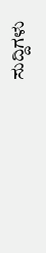ಸುದ್ದಿಗಳು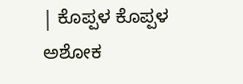| ಕೊಪ್ಪಳ ಕೊಪ್ಪಳ ಅಶೋಕ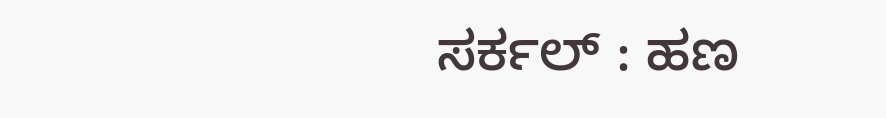ಸರ್ಕಲ್ : ಹಣ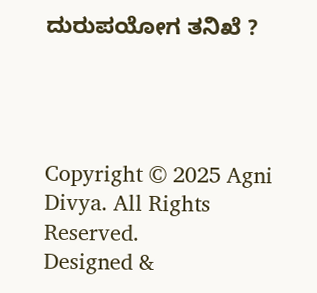ದುರುಪಯೋಗ ತನಿಖೆ ?




Copyright © 2025 Agni Divya. All Rights Reserved.
Designed &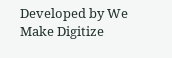Developed by We Make Digitize